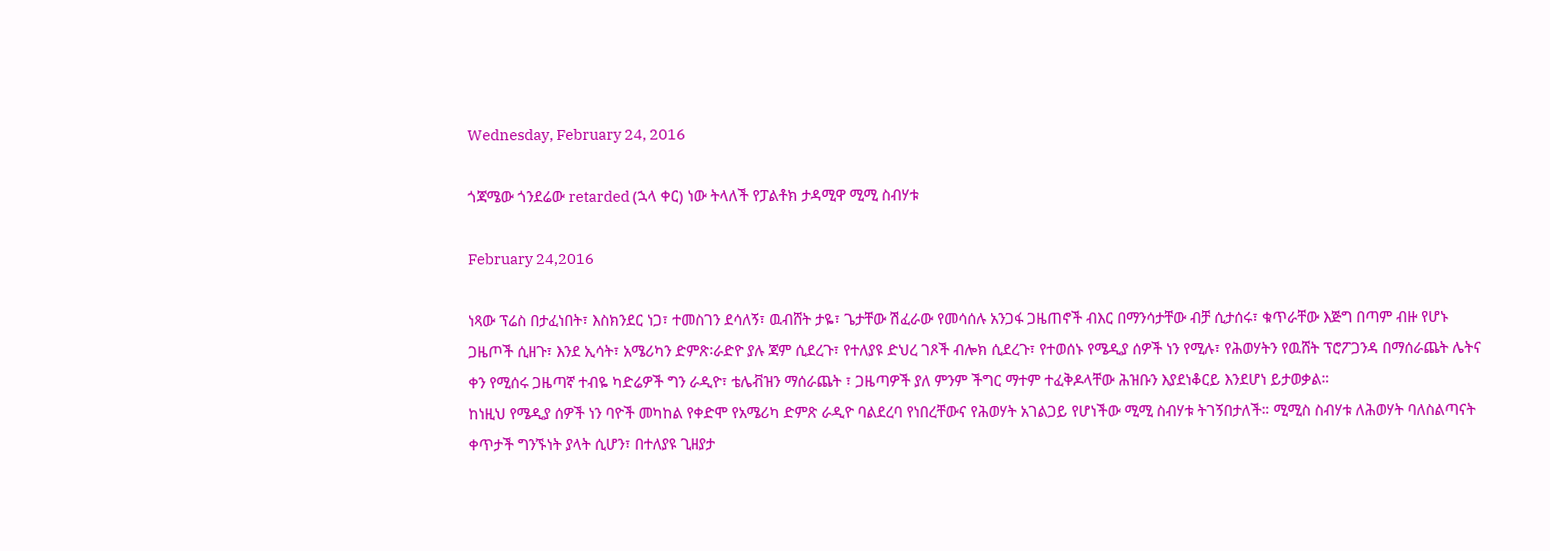Wednesday, February 24, 2016

ጎጃሜው ጎንደሬው retarded (ኋላ ቀር) ነው ትላለች የፓልቶክ ታዳሚዋ ሚሚ ስብሃቱ

February 24,2016

ነጻው ፕሬስ በታፈነበት፣ እስክንደር ነጋ፣ ተመስገን ደሳለኝ፣ ዉብሸት ታዬ፣ ጌታቸው ሽፈራው የመሳሰሉ አንጋፋ ጋዜጠኖች ብእር በማንሳታቸው ብቻ ሲታሰሩ፣ ቁጥራቸው እጅግ በጣም ብዙ የሆኑ ጋዜጦች ሲዘጉ፣ እንደ ኢሳት፣ አሜሪካን ድምጽ፡ራድዮ ያሉ ጃም ሲደረጉ፣ የተለያዩ ድህረ ገጾች ብሎክ ሲደረጉ፣ የተወሰኑ የሜዲያ ሰዎች ነን የሚሉ፣ የሕወሃትን የዉሸት ፕሮፖጋንዳ በማሰራጨት ሌትና ቀን የሚሰሩ ጋዜጣኛ ተብዬ ካድሬዎች ግን ራዲዮ፣ ቴሌቭዝን ማሰራጨት ፣ ጋዜጣዎች ያለ ምንም ችግር ማተም ተፈቅዶላቸው ሕዝቡን እያደነቆርይ እንደሆነ ይታወቃል።
ከነዚህ የሜዲያ ሰዎች ነን ባዮች መካከል የቀድሞ የአሜሪካ ድምጽ ራዲዮ ባልደረባ የነበረቸውና የሕወሃት አገልጋይ የሆነችው ሚሚ ስብሃቱ ትገኝበታለች። ሚሚስ ስብሃቱ ለሕወሃት ባለስልጣናት ቀጥታች ግንኙነት ያላት ሲሆን፣ በተለያዩ ጊዘያታ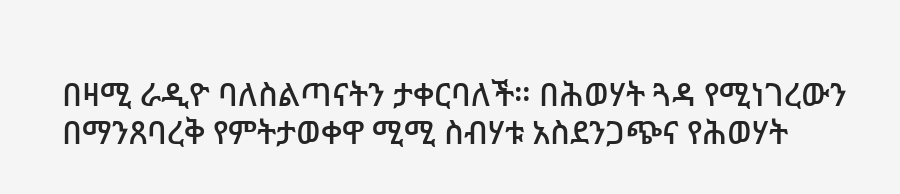በዛሚ ራዲዮ ባለስልጣናትን ታቀርባለች። በሕወሃት ጓዳ የሚነገረውን በማንጸባረቅ የምትታወቀዋ ሚሚ ስብሃቱ አስደንጋጭና የሕወሃት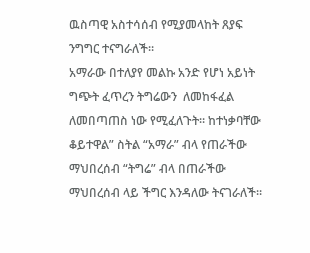ዉስጣዊ አስተሳሰብ የሚያመላከት ጸያፍ ንግግር ተናግራለች።
አማራው በተለያየ መልኩ አንድ የሆነ አይነት ግጭት ፈጥረን ትግሬውን  ለመከፋፈል ለመበጣጠስ ነው የሚፈለጉት። ከተነቃባቸው ቆይተዋል” ስትል “አማራ” ብላ የጠራችው ማህበረሰብ “ትግሬ” ብላ በጠራችው ማህበረሰብ ላይ ችግር እንዳለው ትናገራለች።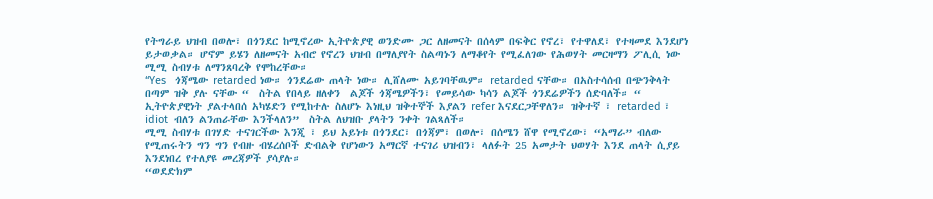የትግራይ ህዝብ በወሎ፣ በጎንደር ከሚኖረው ኢትዮጵያዊ ወንድሙ ጋር ለዘመናት በሰላም በፍቅር የኖረ፣ የተዋለደ፣ የተዛመደ እንደሆነ ይታወቃል። ሆኖም ይሄን ለዘመናት አብሮ የኖረን ህዝብ በማለያየት ስልጣኑን ለማቆየት የሚፈለገው የሕወሃት መርዛማን ፖሊሲ ነው ሚሚ ስብሃቱ ለማንጸባረቅ የሞከረቸው።
“Yes   ጎጃሜው retarded ነው። ጎንደሬው ጠላት ነው። ሊሸለሙ አይገባቸዉም። retarded ናቸው። በአስተሳሰብ በጭንቅላት በጣም ዝቅ ያሉ ናቸው “  ስትል የበላይ ዘለቀን  ልጆች ጎጃሜዎችን፣ የመይሳው ካሳን ልጆች ጎንደሬዎችን ሰድባለች። “ ኢትዮጵያዊነት ያልተላበሰ አካሄድን የሚከተሉ ስለሆኑ እነዚህ ዝቅተኞች እያልን refer እናደርጋቸዋለን። ዝቅተኛ ፣ retarded ፣ idiot  ብለን ልንጠራቸው እንችላለን”  ስትል ለህዝቡ ያላትን ንቀት ገልጻለች።
ሚሚ ስብሃቱ በገሃድ ተናገርችው እንጂ ፣ ይህ አይነቱ በጎንደር፣ በጎጃም፣ በወሎ፣ በሰሜን ሸዋ የሚኖረው፣ “አማራ” ብለው የሚጠሩትን ግን ግን የብዙ ብሄረሰቦች ድብልቅ የሆነውን አማርኛ ተናገሪ ህዝብን፣ ላለፉት 25 አመታት ህወሃት እንደ ጠላት ሲያይ እንደነበረ የተለያዩ መረጃዎች ያሳያሉ።
“ወደድክም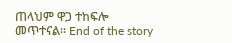ጠላህም ዋጋ ተከፍሎ መጥተናል። End of the story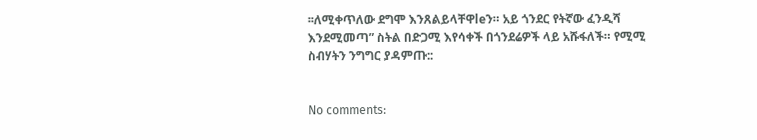፡፡ለሚቀጥለው ደግሞ እንጸልይላቸዋleን። አይ ጎንደር የትኛው ፈንዲሻ እንደሚመጣ” ስትል በድጋሚ እየሳቀች በጎንደሬዎች ላይ አሹፋለች። የሚሚ ስብሃትን ንግግር ያዳምጡ::


No comments: